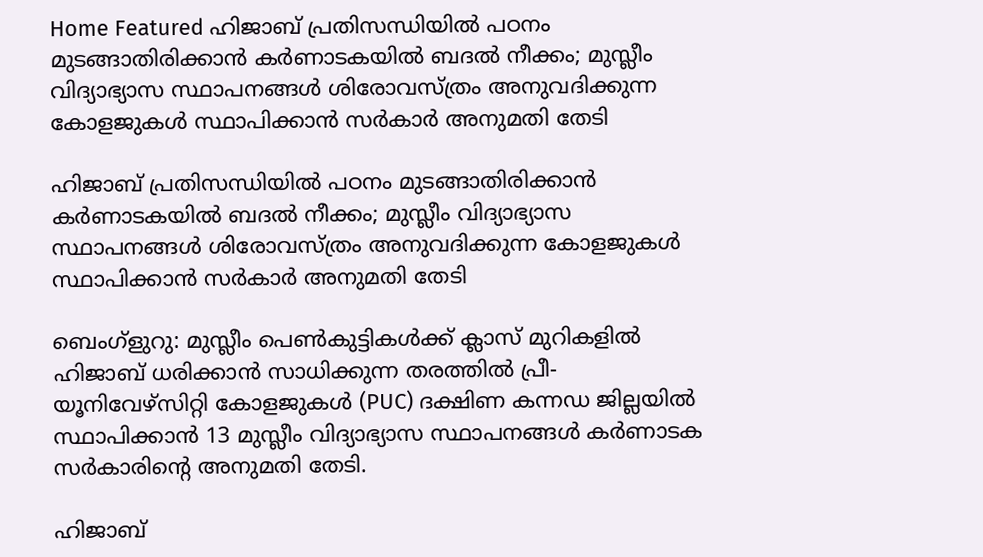Home Featured ഹിജാബ് പ്രതിസന്ധിയില്‍ പഠനം മുടങ്ങാതിരിക്കാന്‍ കര്‍ണാടകയില്‍ ബദല്‍ നീക്കം; മുസ്ലീം വിദ്യാഭ്യാസ സ്ഥാപനങ്ങള്‍ ശിരോവസ്ത്രം അനുവദിക്കുന്ന കോളജുകള്‍ സ്ഥാപിക്കാന്‍ സര്‍കാര്‍ അനുമതി തേടി

ഹിജാബ് പ്രതിസന്ധിയില്‍ പഠനം മുടങ്ങാതിരിക്കാന്‍ കര്‍ണാടകയില്‍ ബദല്‍ നീക്കം; മുസ്ലീം വിദ്യാഭ്യാസ സ്ഥാപനങ്ങള്‍ ശിരോവസ്ത്രം അനുവദിക്കുന്ന കോളജുകള്‍ സ്ഥാപിക്കാന്‍ സര്‍കാര്‍ അനുമതി തേടി

ബെംഗ്‌ളുറു: മുസ്ലീം പെണ്‍കുട്ടികള്‍ക്ക് ക്ലാസ് മുറികളില്‍ ഹിജാബ് ധരിക്കാന്‍ സാധിക്കുന്ന തരത്തില്‍ പ്രീ-യൂനിവേഴ്‌സിറ്റി കോളജുകള്‍ (PUC) ദക്ഷിണ കന്നഡ ജില്ലയില്‍ സ്ഥാപിക്കാന്‍ 13 മുസ്ലീം വിദ്യാഭ്യാസ സ്ഥാപനങ്ങള്‍ കര്‍ണാടക സര്‍കാരിന്റെ അനുമതി തേടി.

ഹിജാബ്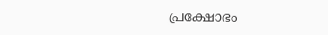പ്രക്ഷോഭം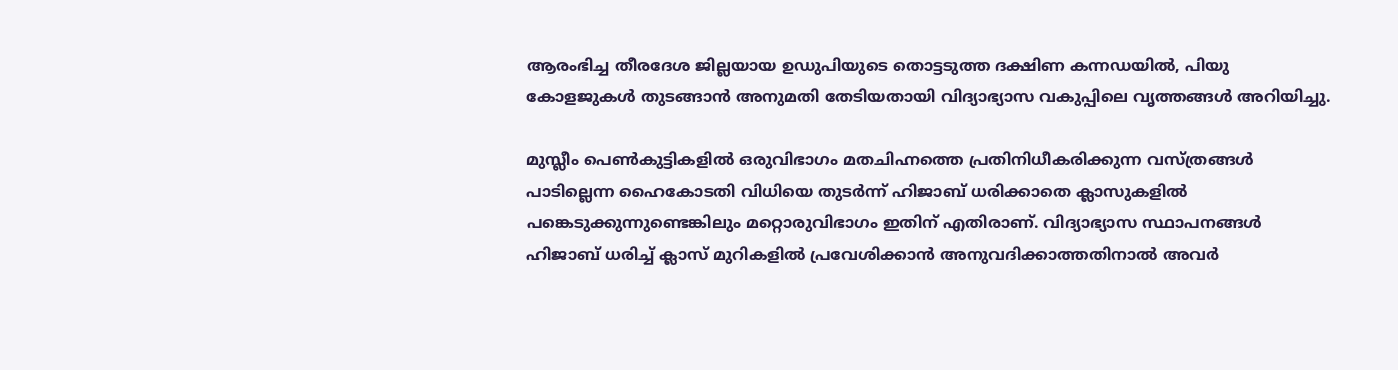ആരംഭിച്ച തീരദേശ ജില്ലയായ ഉഡുപിയുടെ തൊട്ടടുത്ത ദക്ഷിണ കന്നഡയില്‍, പിയു കോളജുകള്‍ തുടങ്ങാന്‍ അനുമതി തേടിയതായി വിദ്യാഭ്യാസ വകുപ്പിലെ വൃത്തങ്ങള്‍ അറിയിച്ചു.

മുസ്ലീം പെണ്‍കുട്ടികളില്‍ ഒരുവിഭാഗം മതചിഹ്നത്തെ പ്രതിനിധീകരിക്കുന്ന വസ്ത്രങ്ങള്‍ പാടില്ലെന്ന ഹൈകോടതി വിധിയെ തുടര്‍ന്ന് ഹിജാബ് ധരിക്കാതെ ക്ലാസുകളില്‍ പങ്കെടുക്കുന്നുണ്ടെങ്കിലും മറ്റൊരുവിഭാഗം ഇതിന് എതിരാണ്. വിദ്യാഭ്യാസ സ്ഥാപനങ്ങള്‍ ഹിജാബ് ധരിച്ച്‌ ക്ലാസ് മുറികളില്‍ പ്രവേശിക്കാന്‍ അനുവദിക്കാത്തതിനാല്‍ അവര്‍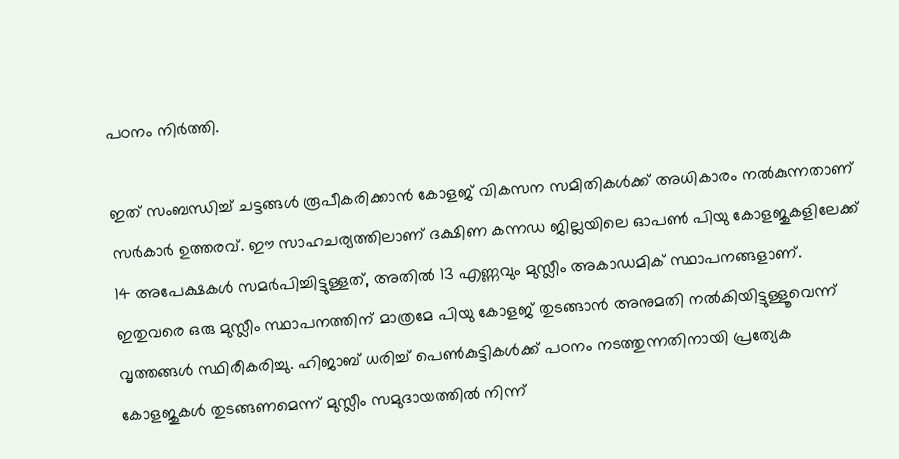പഠനം നിര്‍ത്തി.

ഇത് സംബന്ധിച്ച്‌ ചട്ടങ്ങള്‍ രൂപീകരിക്കാന്‍ കോളജ് വികസന സമിതികള്‍ക്ക് അധികാരം നല്‍കുന്നതാണ് സര്‍കാര്‍ ഉത്തരവ്. ഈ സാഹചര്യത്തിലാണ് ദക്ഷിണ കന്നഡ ജില്ലയിലെ ഓപണ്‍ പിയു കോളജുകളിലേക്ക് 14 അപേക്ഷകള്‍ സമര്‍പിച്ചിട്ടുള്ളത്, അതില്‍ 13 എണ്ണവും മുസ്ലീം അകാഡമിക് സ്ഥാപനങ്ങളാണ്. ഇതുവരെ ഒരു മുസ്ലീം സ്ഥാപനത്തിന് മാത്രമേ പിയു കോളജ് തുടങ്ങാന്‍ അനുമതി നല്‍കിയിട്ടുള്ളൂവെന്ന് വൃത്തങ്ങള്‍ സ്ഥിരീകരിച്ചു. ഹിജാബ് ധരിച്ച്‌ പെണ്‍കുട്ടികള്‍ക്ക് പഠനം നടത്തുന്നതിനായി പ്രത്യേക കോളജുകള്‍ തുടങ്ങണമെന്ന് മുസ്ലീം സമുദായത്തില്‍ നിന്ന്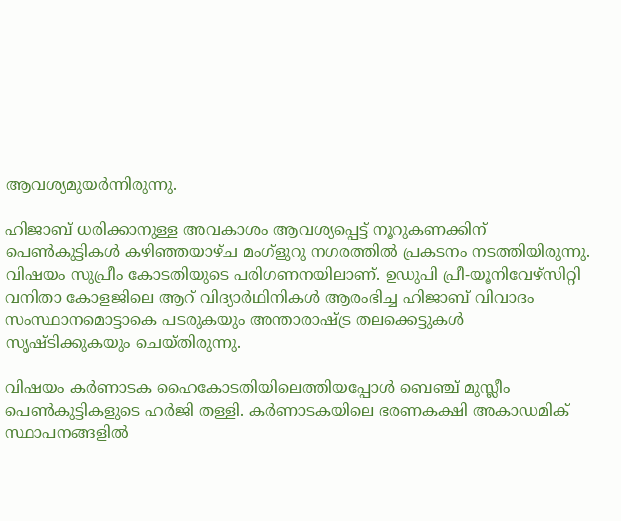ആവശ്യമുയര്‍ന്നിരുന്നു.

ഹിജാബ് ധരിക്കാനുള്ള അവകാശം ആവശ്യപ്പെട്ട് നൂറുകണക്കിന് പെണ്‍കുട്ടികള്‍ കഴിഞ്ഞയാഴ്ച മംഗ്‌ളുറു നഗരത്തില്‍ പ്രകടനം നടത്തിയിരുന്നു. വിഷയം സുപ്രീം കോടതിയുടെ പരിഗണനയിലാണ്. ഉഡുപി പ്രീ-യൂനിവേഴ്സിറ്റി വനിതാ കോളജിലെ ആറ് വിദ്യാര്‍ഥിനികള്‍ ആരംഭിച്ച ഹിജാബ് വിവാദം സംസ്ഥാനമൊട്ടാകെ പടരുകയും അന്താരാഷ്ട്ര തലക്കെട്ടുകള്‍ സൃഷ്ടിക്കുകയും ചെയ്തിരുന്നു.

വിഷയം കര്‍ണാടക ഹൈകോടതിയിലെത്തിയപ്പോള്‍ ബെഞ്ച് മുസ്ലീം പെണ്‍കുട്ടികളുടെ ഹര്‍ജി തള്ളി. കര്‍ണാടകയിലെ ഭരണകക്ഷി അകാഡമിക് സ്ഥാപനങ്ങളില്‍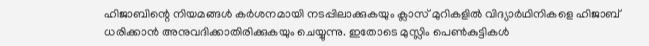ഹിജാബിന്റെ നിയമങ്ങള്‍ കര്‍ശനമായി നടപ്പിലാക്കുകയും ക്ലാസ് മുറികളില്‍ വിദ്യാര്‍ഥിനികളെ ഹിജാബ് ധരിക്കാന്‍ അനുവദിക്കാതിരിക്കുകയും ചെയ്യുന്നു. ഇതോടെ മുസ്ലിം പെണ്‍കുട്ടികള്‍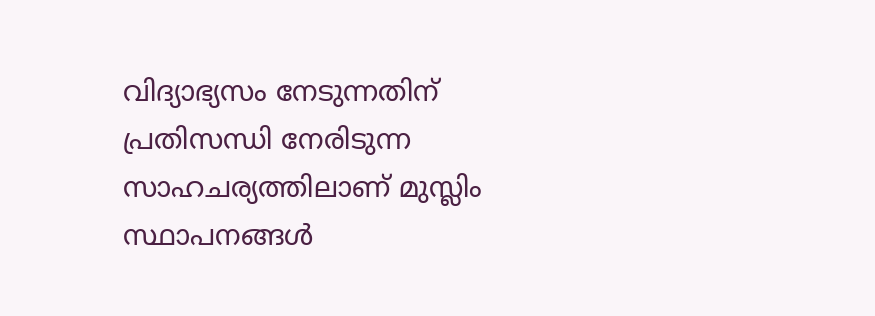വിദ്യാഭ്യസം നേടുന്നതിന് പ്രതിസന്ധി നേരിടുന്ന സാഹചര്യത്തിലാണ് മുസ്ലിം സ്ഥാപനങ്ങള്‍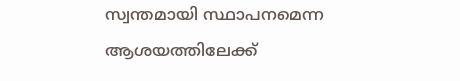സ്വന്തമായി സ്ഥാപനമെന്ന ആശയത്തിലേക്ക്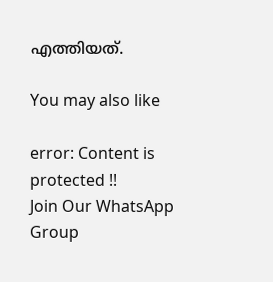എത്തിയത്.

You may also like

error: Content is protected !!
Join Our WhatsApp Group